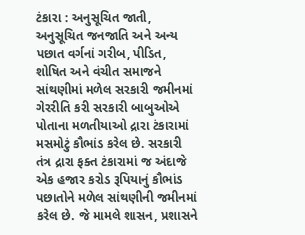ટંકારા : અનુસૂચિત જાતી, અનુસૂચિત જનજાતિ અને અન્ય પછાત વર્ગનાં ગરીબ, પીડિત, શોષિત અને વંચીત સમાજને સાંથણીમાં મળેલ સરકારી જમીનમાં ગેરરીતિ કરી સરકારી બાબુઓએ પોતાના મળતીયાઓ દ્રારા ટંકારામાં મસમોટું કૌભાંડ કરેલ છે. સરકારી તંત્ર દ્રારા ફક્ત ટંકારામાં જ અંદાજે એક હજાર કરોડ રૂપિયાનું કૌભાંડ પછાતોને મળેલ સાંથણીની જમીનમાં કરેલ છે. જે મામલે શાસન, પ્રશાસને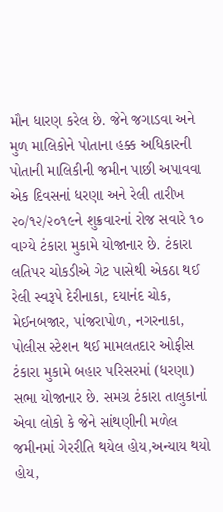મૌન ધારણ કરેલ છે. જેને જગાડવા અને મુળ માલિકોને પોતાના હક્ક અધિકારની પોતાની માલિકીની જમીન પાછી અપાવવા એક દિવસનાં ધરણા અને રેલી તારીખ ૨૦/૧૨/૨૦૧૯ને શુક્રવારનાં રોજ સવારે ૧૦ વાગ્યે ટંકારા મુકામે યોજાનાર છે. ટંકારા લતિપર ચોકડીએ ગેટ પાસેથી એકઠા થઈ રેલી સ્વરૂપે દેરીનાકા, દયાનંદ ચોક, મેઈનબજાર, પાંજરાપોળ, નગરનાકા, પોલીસ સ્ટેશન થઈ મામલતદાર ઓફીસ ટંકારા મુકામે બહાર પરિસરમાં (ધરણા) સભા યોજાનાર છે. સમગ્ર ટંકારા તાલુકાનાં એવા લોકો કે જેને સાંથણીની મળેલ જમીનમાં ગેરરીતિ થયેલ હોય,અન્યાય થયો હોય,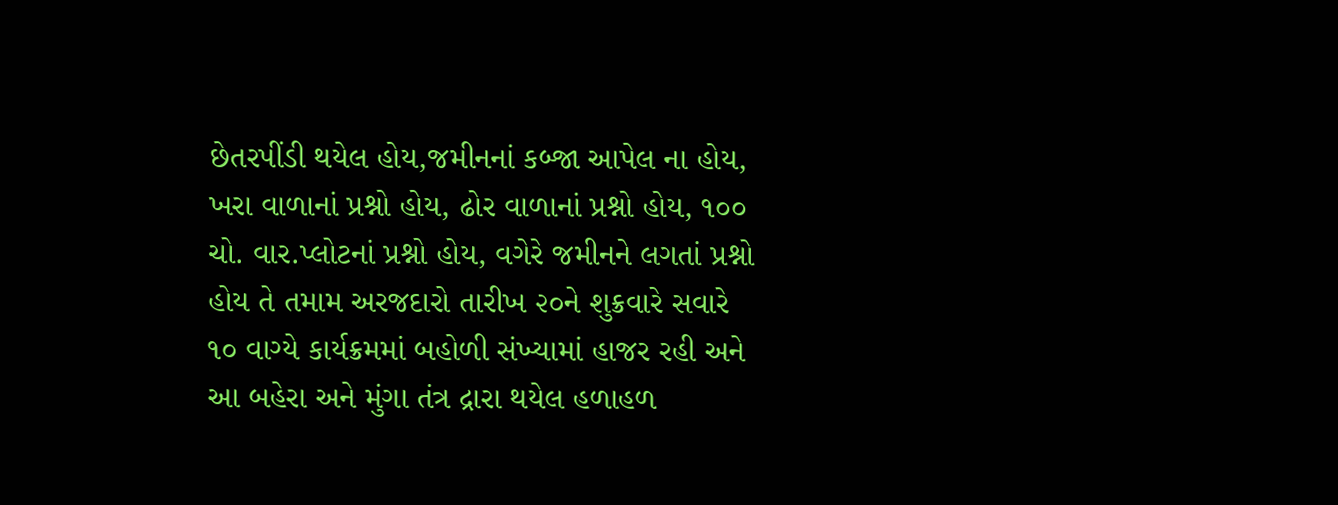છેતરપીંડી થયેલ હોય,જમીનનાં કબ્જા આપેલ ના હોય, ખરા વાળાનાં પ્રશ્નો હોય, ઢોર વાળાનાં પ્રશ્નો હોય, ૧૦૦ ચો. વાર.પ્લોટનાં પ્રશ્નો હોય, વગેરે જમીનને લગતાં પ્રશ્નો હોય તે તમામ અરજદારો તારીખ ૨૦ને શુક્રવારે સવારે ૧૦ વાગ્યે કાર્યક્રમમાં બહોળી સંખ્યામાં હાજર રહી અને આ બહેરા અને મુંગા તંત્ર દ્રારા થયેલ હળાહળ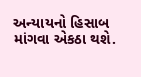અન્યાયનો હિસાબ માંગવા એકઠા થશે.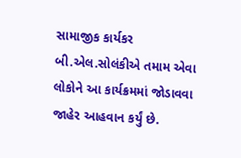સામાજીક કાર્યકર બી.એલ.સોલંકીએ તમામ એવા લોકોને આ કાર્યક્રમમાં જોડાવવા જાહેર આહવાન કર્યું છે.